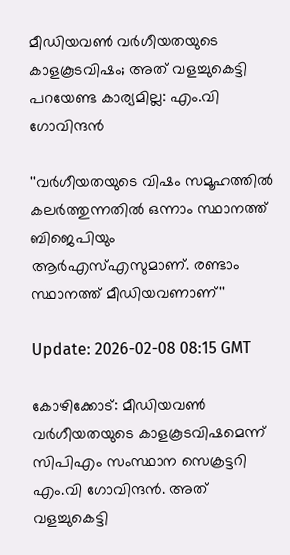മീഡിയവൺ വർഗീയതയുടെ കാളകൂടവിഷം; അത് വളച്ചുകെട്ടി പറയേണ്ട കാര്യമില്ല: എം.വി ഗോവിന്ദൻ

''വർഗീയതയുടെ വിഷം സമൂഹത്തിൽ കലർത്തുന്നതിൽ ഒന്നാം സ്ഥാനത്ത് ബിജെപിയും ആർഎസ്എസുമാണ്. രണ്ടാം സ്ഥാനത്ത് മീഡിയവണാണ്''

Update: 2026-02-08 08:15 GMT

കോഴിക്കോട്: മീഡിയവൺ വർഗീയതയുടെ കാളകൂടവിഷമെന്ന് സിപിഎം സംസ്ഥാന സെക്രട്ടറി എം.വി ഗോവിന്ദൻ. അത് വളച്ചുകെട്ടി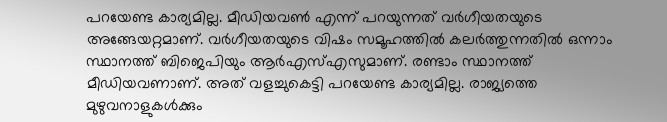പറയേണ്ട കാര്യമില്ല. മീഡിയവൺ എന്ന് പറയുന്നത് വർഗീയതയുടെ അങ്ങേയറ്റമാണ്. വർഗീയതയുടെ വിഷം സമൂഹത്തിൽ കലർത്തുന്നതിൽ ഒന്നാം സ്ഥാനത്ത് ബിജെപിയും ആർഎസ്എസുമാണ്. രണ്ടാം സ്ഥാനത്ത് മീഡിയവണാണ്. അത് വളച്ചുകെട്ടി പറയേണ്ട കാര്യമില്ല. രാജ്യത്തെ മുഴുവനാളുകൾക്കും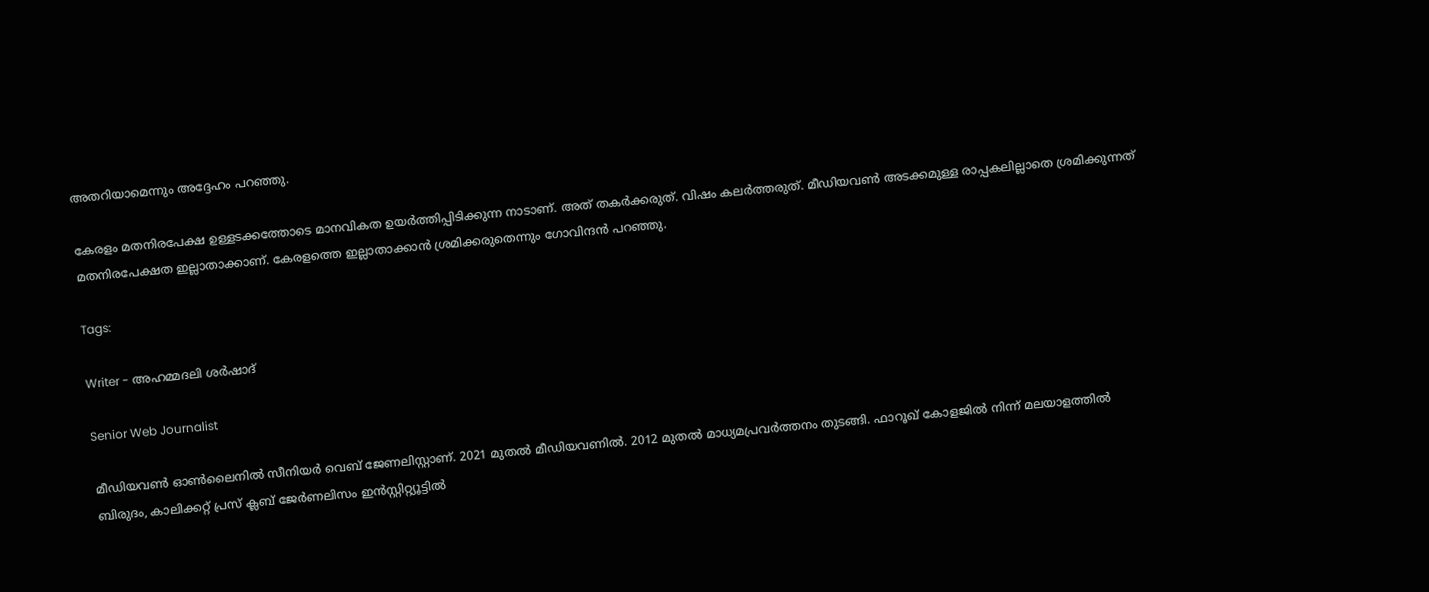അതറിയാമെന്നും അദ്ദേഹം പറഞ്ഞു.

കേരളം മതനിരപേക്ഷ ഉള്ളടക്കത്തോടെ മാനവികത ഉയർത്തിപ്പിടിക്കുന്ന നാടാണ്. അത് തകർക്കരുത്. വിഷം കലർത്തരുത്. മീഡിയവൺ അടക്കമുള്ള രാപ്പകലില്ലാതെ ശ്രമിക്കുന്നത് മതനിരപേക്ഷത ഇല്ലാതാക്കാണ്. കേരളത്തെ ഇല്ലാതാക്കാൻ ശ്രമിക്കരുതെന്നും ഗോവിന്ദൻ പറഞ്ഞു.

Tags:

Writer - അഹമ്മദലി ശര്‍ഷാദ്

Senior Web Journalist

മീഡിയവൺ ഓൺലൈനിൽ സീനിയർ വെബ് ജേണലിസ്റ്റാണ്. 2021 മുതൽ മീഡിയവണിൽ. 2012 മുതൽ മാധ്യമപ്രവർത്തനം തുടങ്ങി. ഫാറൂഖ് കോളജിൽ നിന്ന് മലയാളത്തിൽ ബിരുദം, കാലിക്കറ്റ് പ്രസ് ക്ലബ് ജേർണലിസം ഇൻസ്റ്റിറ്റ്യൂട്ടിൽ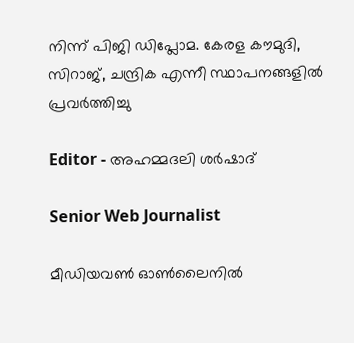നിന്ന് പിജി ഡിപ്ലോമ. കേരള കൗമുദി, സിറാജ്, ചന്ദ്രിക എന്നീ സ്ഥാപനങ്ങളിൽ പ്രവർത്തിച്ചു

Editor - അഹമ്മദലി ശര്‍ഷാദ്

Senior Web Journalist

മീഡിയവൺ ഓൺലൈനിൽ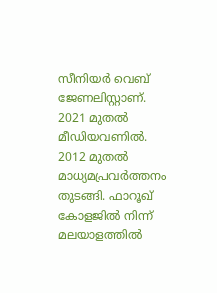സീനിയർ വെബ് ജേണലിസ്റ്റാണ്. 2021 മുതൽ മീഡിയവണിൽ. 2012 മുതൽ മാധ്യമപ്രവർത്തനം തുടങ്ങി. ഫാറൂഖ് കോളജിൽ നിന്ന് മലയാളത്തിൽ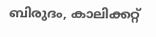ബിരുദം, കാലിക്കറ്റ്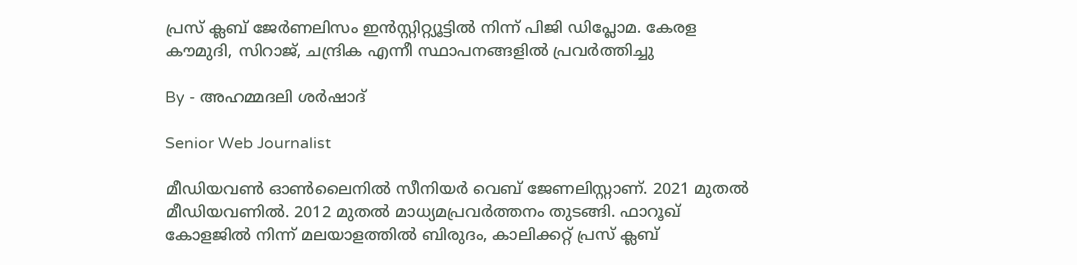പ്രസ് ക്ലബ് ജേർണലിസം ഇൻസ്റ്റിറ്റ്യൂട്ടിൽ നിന്ന് പിജി ഡിപ്ലോമ. കേരള കൗമുദി, സിറാജ്, ചന്ദ്രിക എന്നീ സ്ഥാപനങ്ങളിൽ പ്രവർത്തിച്ചു

By - അഹമ്മദലി ശര്‍ഷാദ്

Senior Web Journalist

മീഡിയവൺ ഓൺലൈനിൽ സീനിയർ വെബ് ജേണലിസ്റ്റാണ്. 2021 മുതൽ മീഡിയവണിൽ. 2012 മുതൽ മാധ്യമപ്രവർത്തനം തുടങ്ങി. ഫാറൂഖ് കോളജിൽ നിന്ന് മലയാളത്തിൽ ബിരുദം, കാലിക്കറ്റ് പ്രസ് ക്ലബ്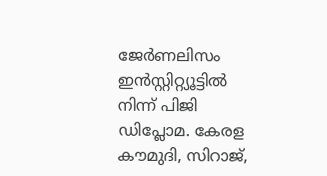ജേർണലിസം ഇൻസ്റ്റിറ്റ്യൂട്ടിൽ നിന്ന് പിജി ഡിപ്ലോമ. കേരള കൗമുദി, സിറാജ്,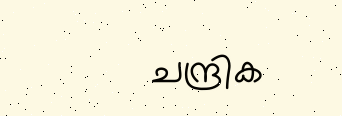ചന്ദ്രിക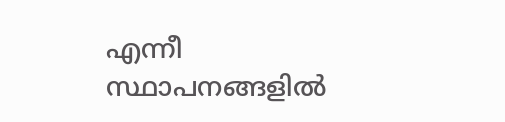എന്നീ സ്ഥാപനങ്ങളിൽ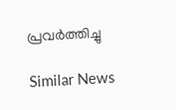പ്രവർത്തിച്ചു

Similar News